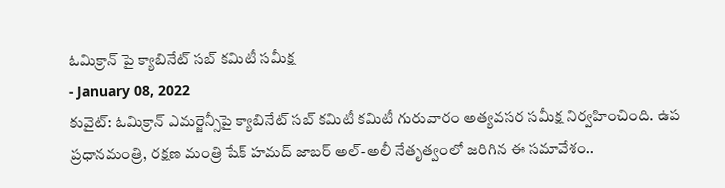ఓమిక్రాన్ పై క్యాబినేట్ సబ్ కమిటీ సమీక్ష
- January 08, 2022
కువైట్: ఓమిక్రాన్ ఎమర్జెన్సీపై క్యాబినేట్ సబ్ కమిటీ కమిటీ గురువారం అత్యవసర సమీక్ష నిర్వహించింది. ఉప ప్రధానమంత్రి, రక్షణ మంత్రి షేక్ హమద్ జాబర్ అల్-అలీ నేతృత్వంలో జరిగిన ఈ సమావేశం..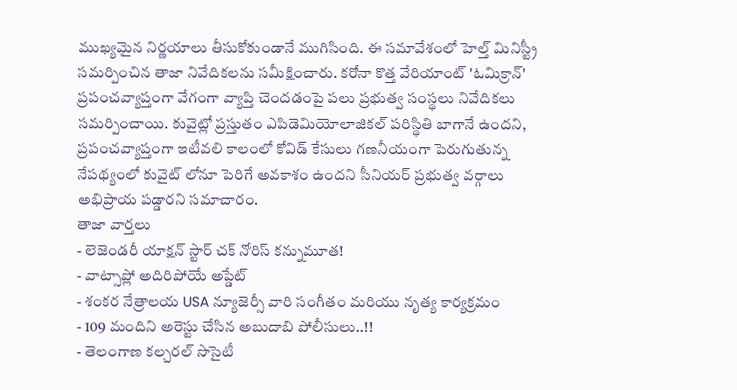ముఖ్యమైన నిర్ణయాలు తీసుకోకుండానే ముగిసింది. ఈ సమావేశంలో హెల్త్ మినిస్ట్రీ సమర్పించిన తాజా నివేదికలను సమీక్షించారు. కరోనా కొత్త వేరియాంట్ 'ఓమిక్రాన్' ప్రపంచవ్యాప్తంగా వేగంగా వ్యాప్తి చెందడంపై పలు ప్రభుత్వ సంస్థలు నివేదికలు సమర్పించాయి. కువైట్లో ప్రస్తుతం ఎపిడెమియోలాజికల్ పరిస్థితి బాగానే ఉందని, ప్రపంచవ్యాప్తంగా ఇటీవలి కాలంలో కోవిడ్ కేసులు గణనీయంగా పెరుగుతున్న నేపథ్యంలో కువైట్ లోనూ పెరిగే అవకాశం ఉందని సీనియర్ ప్రభుత్వ వర్గాలు అభిప్రాయ పడ్డారని సమాచారం.
తాజా వార్తలు
- లెజెండరీ యాక్షన్ స్టార్ చక్ నోరిస్ కన్నుమూత!
- వాట్సాప్లో అదిరిపోయే అప్డేట్
- శంకర నేత్రాలయ USA న్యూజెర్సీ వారి సంగీతం మరియు నృత్య కార్యక్రమం
- 109 మందిని అరెస్టు చేసిన అబుదాబి పోలీసులు..!!
- తెలంగాణ కల్చరల్ సొసైటీ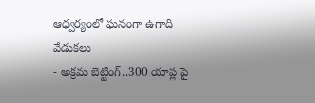ఆధ్వర్యంలో ఘనంగా ఉగాది వేడుకలు
- అక్రమ బెట్టింగ్..300 యాప్ల పై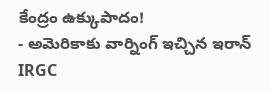కేంద్రం ఉక్కుపాదం!
- అమెరికాకు వార్నింగ్ ఇచ్చిన ఇరాన్ IRGC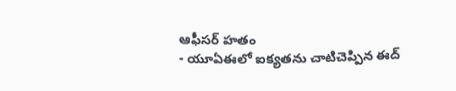ఆఫీసర్ హతం
- యూఏఈలో ఐక్యతను చాటిచెప్పిన ఈద్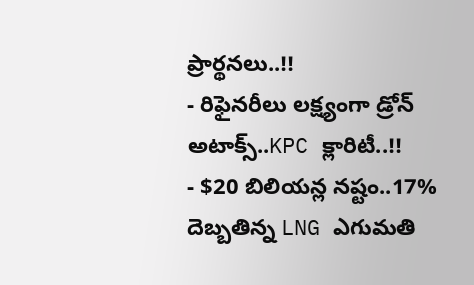ప్రార్థనలు..!!
- రిఫైనరీలు లక్ష్యంగా డ్రోన్ అటాక్స్..KPC క్లారిటీ..!!
- $20 బిలియన్ల నష్టం..17% దెబ్బతిన్న LNG ఎగుమతి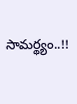సామర్థ్యం..!!